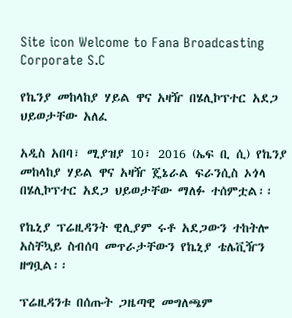Site icon Welcome to Fana Broadcasting Corporate S.C

የኬንያ መከላከያ ሃይል ዋና አዛዥ በሄሊኮፕተር አደጋ ህይወታቸው አለፈ

አዲስ አበባ፣ ሚያዝያ 10፣ 2016 (ኤፍ ቢ ሲ) የኬንያ መከላከያ ሃይል ዋና አዛዥ ጄኔራል ፍራንሲስ ኦጎላ በሄሊኮፕተር አደጋ ህይወታቸው ማለፉ ተሰምቷል፡፡

የኬኒያ ፕሬዚዳንት ዊሊያም ሩቶ አደጋውን ተከትሎ አስቸኳይ ስብሰባ መጥራታቸውን የኬኒያ ቴሌቪዥን ዘግቧል፡፡

ፕሬዚዳንቱ በሰጡት ጋዜጣዊ መግለጫም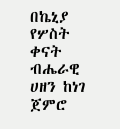በኬኒያ የሦስት ቀናት ብሔራዊ ሀዘን ከነገ ጀምሮ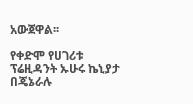አውጀዋል፡፡

የቀድሞ የሀገሪቱ ፕሬዚዳንት ኡሁሩ ኬኒያታ በጄኔራሉ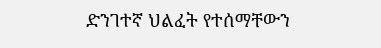ድንገተኛ ህልፈት የተሰማቸውን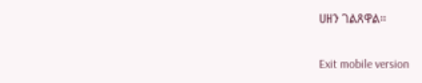ሀዘን ገልጸዋል፡፡

Exit mobile version